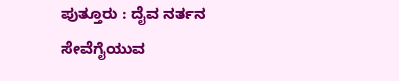ಪುತ್ತೂರು : ದೈವ ನರ್ತನ ಸೇವೆಗೈಯುವ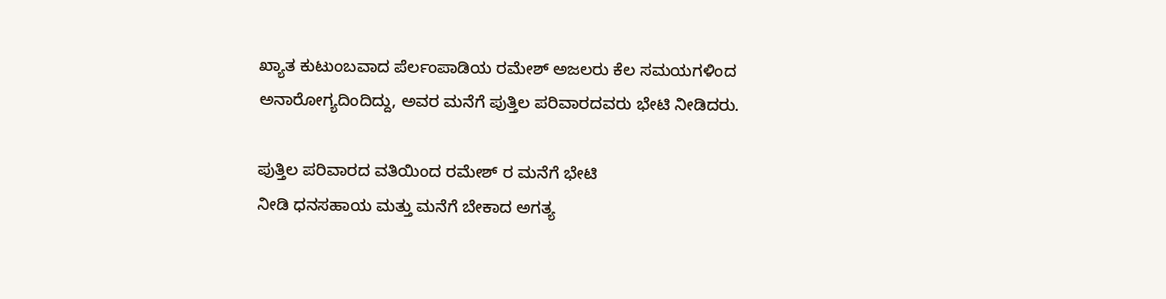ಖ್ಯಾತ ಕುಟುಂಬವಾದ ಪೆರ್ಲಂಪಾಡಿಯ ರಮೇಶ್ ಅಜಲರು ಕೆಲ ಸಮಯಗಳಿಂದ ಅನಾರೋಗ್ಯದಿಂದಿದ್ದು, ಅವರ ಮನೆಗೆ ಪುತ್ತಿಲ ಪರಿವಾರದವರು ಭೇಟಿ ನೀಡಿದರು.

ಪುತ್ತಿಲ ಪರಿವಾರದ ವತಿಯಿಂದ ರಮೇಶ್ ರ ಮನೆಗೆ ಭೇಟಿ
ನೀಡಿ ಧನಸಹಾಯ ಮತ್ತು ಮನೆಗೆ ಬೇಕಾದ ಅಗತ್ಯ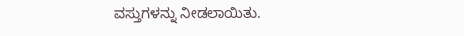ವಸ್ತುಗಳನ್ನು ನೀಡಲಾಯಿತು.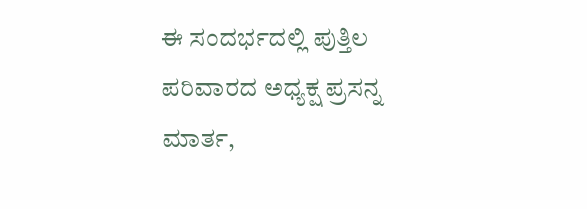ಈ ಸಂದರ್ಭದಲ್ಲಿ ಪುತ್ತಿಲ ಪರಿವಾರದ ಅಧ್ಯಕ್ಷ ಪ್ರಸನ್ನ
ಮಾರ್ತ,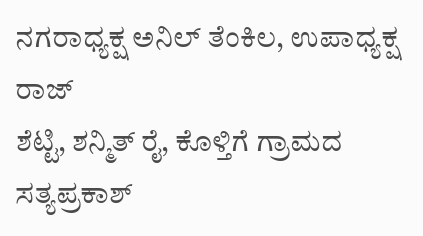ನಗರಾಧ್ಯಕ್ಷ ಅನಿಲ್ ತೆಂಕಿಲ, ಉಪಾಧ್ಯಕ್ಷ ರಾಜ್
ಶೆಟ್ಟಿ, ಶನ್ಮಿತ್ ರೈ, ಕೊಳ್ತಿಗೆ ಗ್ರಾಮದ ಸತ್ಯಪ್ರಕಾಶ್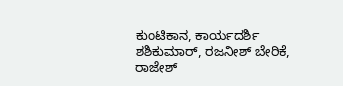ಕುಂಟಿಕಾನ, ಕಾರ್ಯದರ್ಶಿ ಶಶಿಕುಮಾರ್, ರಜನೀಶ್ ಬೇರಿಕೆ, ರಾಜೇಶ್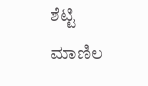ಶೆಟ್ಟಿ ಮಾಣಿಲ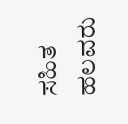ಸಹಿತ ಹಲವರು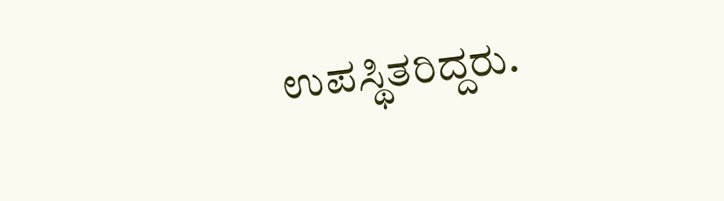ಉಪಸ್ಥಿತರಿದ್ದರು.